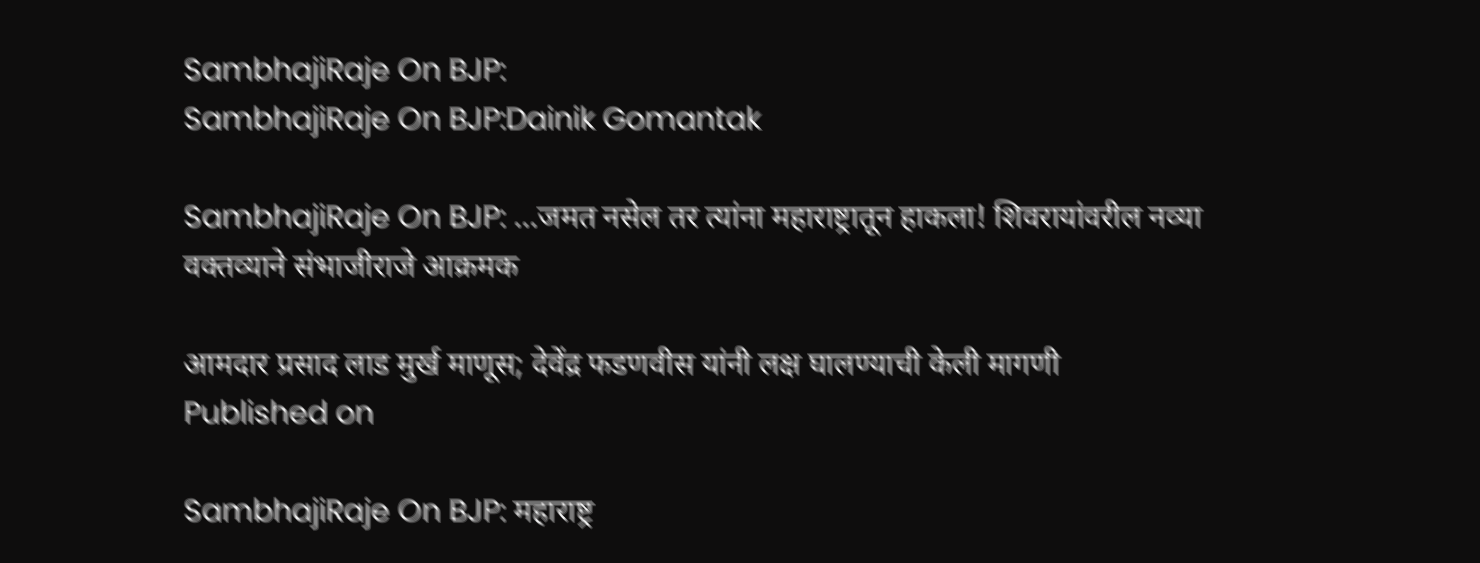SambhajiRaje On BJP:
SambhajiRaje On BJP:Dainik Gomantak

SambhajiRaje On BJP: ...जमत नसेल तर त्यांना महाराष्ट्रातून हाकला! शिवरायांवरील नव्या वक्तव्याने संभाजीराजे आक्रमक

आमदार प्रसाद लाड मुर्ख माणूस; देवेंद्र फडणवीस यांनी लक्ष घालण्याची केली मागणी
Published on

SambhajiRaje On BJP: महाराष्ट्र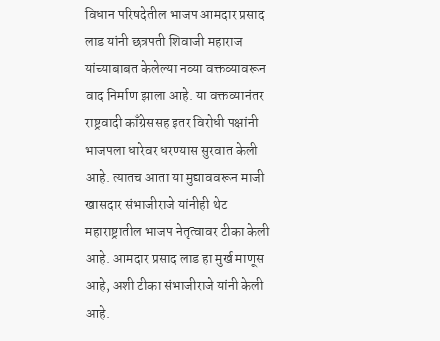विधान परिषदेतील भाजप आमदार प्रसाद लाड यांनी छत्रपती शिवाजी महाराज यांच्याबाबत केलेल्या नव्या वक्तव्यावरून वाद निर्माण झाला आहे. या वक्तव्यानंतर राष्ट्रवादी काँग्रेससह इतर विरोधी पक्षांनी भाजपला धारेवर धरण्यास सुरवात केली आहे. त्यातच आता या मुद्याववरून माजी खासदार संभाजीराजे यांनीही थेट महाराष्ट्रातील भाजप नेतृत्वावर टीका केली आहे. आमदार प्रसाद लाड हा मुर्ख माणूस आहे, अशी टीका संभाजीराजे यांनी केली आहे.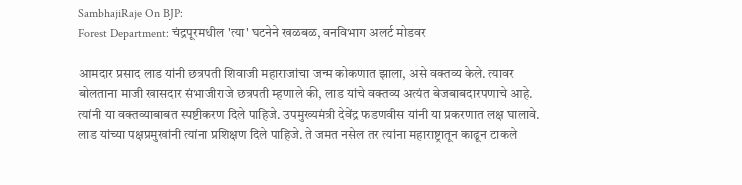SambhajiRaje On BJP:
Forest Department: चंद्रपूरमधील 'त्या' घटनेने खळबळ, वनविभाग अलर्ट मोडवर

आमदार प्रसाद लाड यांनी छत्रपती शिवाजी महाराजांचा जन्म कोकणात झाला, असे वक्तव्य केले. त्यावर बोलताना माजी खासदार संभाजीराजे छत्रपती म्हणाले की, लाड यांचे वक्तव्य अत्यंत बेजबाबदारपणाचे आहे. त्यांनी या वक्तव्याबाबत स्पष्टीकरण दिले पाहिजे. उपमुख्यमंत्री देवेंद्र फडणवीस यांनी या प्रकरणात लक्ष घालावे. लाड यांच्या पक्षप्रमुखांनी त्यांना प्रशिक्षण दिले पाहिजे. ते जमत नसेल तर त्यांना महाराष्ट्रातून काढून टाकले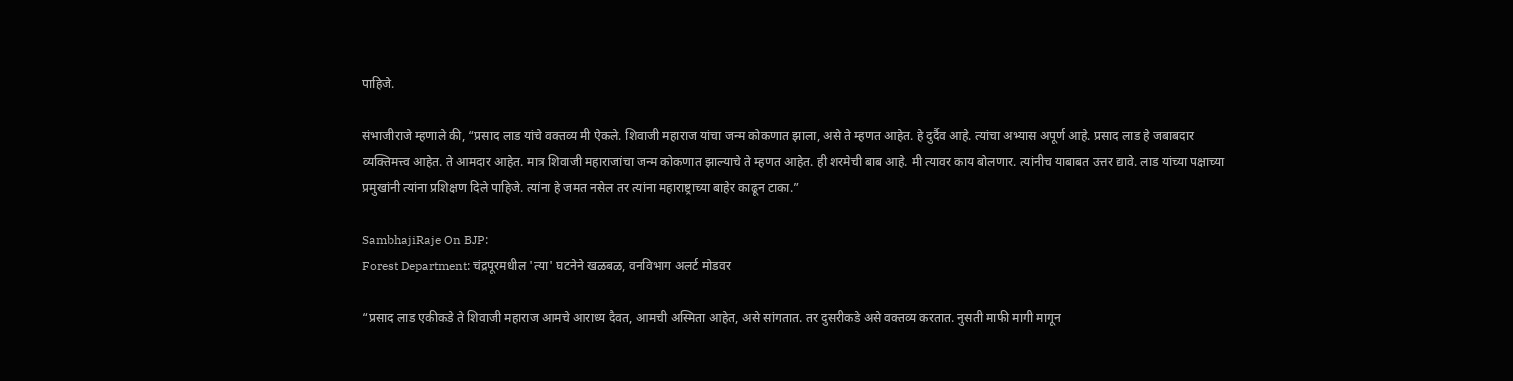पाहिजे.

संभाजीराजे म्हणाले की, “प्रसाद लाड यांचे वक्तव्य मी ऐकले. शिवाजी महाराज यांचा जन्म कोकणात झाला, असे ते म्हणत आहेत. हे दुर्दैव आहे. त्यांचा अभ्यास अपूर्ण आहे. प्रसाद लाड हे जबाबदार व्यक्तिमत्त्व आहेत. ते आमदार आहेत. मात्र शिवाजी महाराजांचा जन्म कोकणात झाल्याचे ते म्हणत आहेत. ही शरमेची बाब आहे. मी त्यावर काय बोलणार. त्यांनीच याबाबत उत्तर द्यावे. लाड यांच्या पक्षाच्या प्रमुखांनी त्यांना प्रशिक्षण दिले पाहिजे. त्यांना हे जमत नसेल तर त्यांना महाराष्ट्राच्या बाहेर काढून टाका.”

SambhajiRaje On BJP:
Forest Department: चंद्रपूरमधील 'त्या' घटनेने खळबळ, वनविभाग अलर्ट मोडवर

“प्रसाद लाड एकीकडे ते शिवाजी महाराज आमचे आराध्य दैवत, आमची अस्मिता आहेत, असे सांगतात. तर दुसरीकडे असे वक्तव्य करतात. नुसती माफी मागी मागून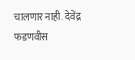चालणार नाही. देवेंद्र फडणवीस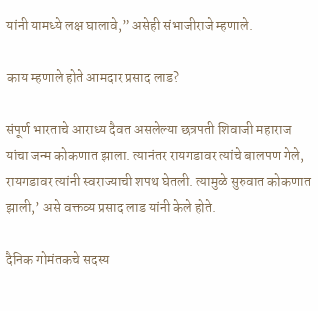यांनी यामध्ये लक्ष घालावे,” असेही संभाजीराजे म्हणाले.

काय म्हणाले होते आमदार प्रसाद लाड?

संपूर्ण भारताचे आराध्य दैवत असलेल्या छत्रपती शिवाजी महाराज यांचा जन्म कोकणात झाला. त्यानंतर रायगडावर त्यांचे बालपण गेले, रायगडावर त्यांनी स्वराज्याची शपथ घेतली. त्यामुळे सुरुवात कोकणात झाली,’ असे वक्तव्य प्रसाद लाड यांनी केले होते.

दैनिक गोमंतकचे सदस्य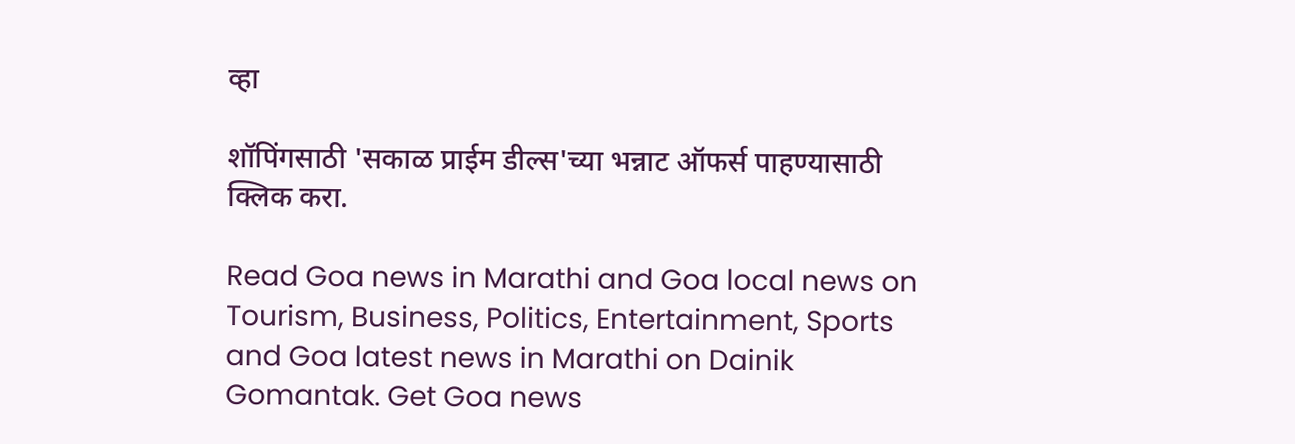व्हा

शॉपिंगसाठी 'सकाळ प्राईम डील्स'च्या भन्नाट ऑफर्स पाहण्यासाठी क्लिक करा.

Read Goa news in Marathi and Goa local news on Tourism, Business, Politics, Entertainment, Sports and Goa latest news in Marathi on Dainik Gomantak. Get Goa news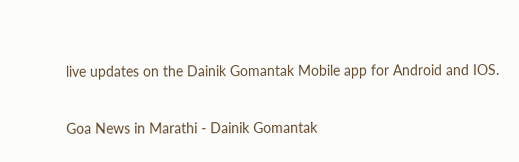live updates on the Dainik Gomantak Mobile app for Android and IOS.

Goa News in Marathi - Dainik Gomantak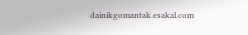dainikgomantak.esakal.com